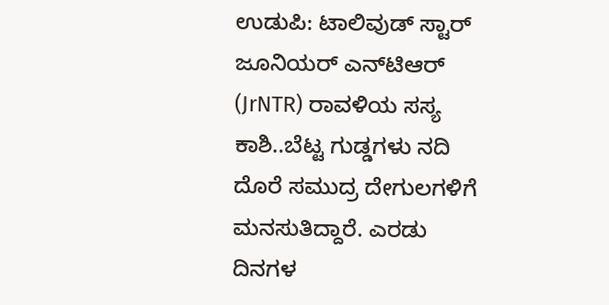ಉಡುಪಿ: ಟಾಲಿವುಡ್ ಸ್ಟಾರ್ ಜೂನಿಯರ್ ಎನ್‌ಟಿಆರ್‌ (JrNTR) ರಾವಳಿಯ ಸಸ್ಯ ಕಾಶಿ..ಬೆಟ್ಟ ಗುಡ್ಡಗಳು ನದಿ ದೊರೆ ಸಮುದ್ರ ದೇಗುಲಗಳಿಗೆ ಮನಸುತಿದ್ದಾರೆ. ಎರಡು ದಿನಗಳ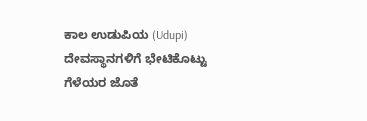ಕಾಲ ಉಡುಪಿಯ (Udupi) ದೇವಸ್ಥಾನಗಳಿಗೆ ಭೇಟಿಕೊಟ್ಟು ಗೆಳೆಯರ ಜೊತೆ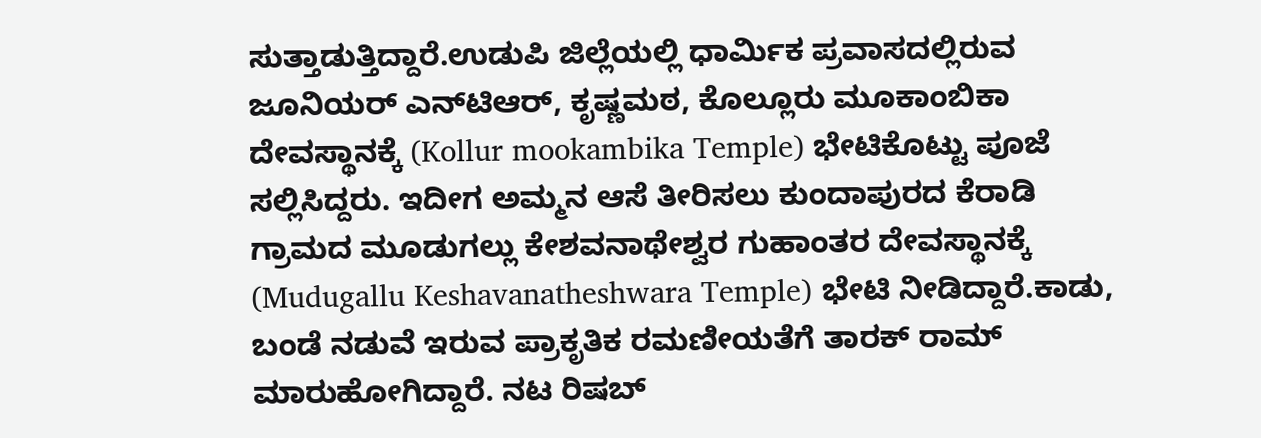ಸುತ್ತಾಡುತ್ತಿದ್ದಾರೆ.ಉಡುಪಿ ಜಿಲ್ಲೆಯಲ್ಲಿ ಧಾರ್ಮಿಕ ಪ್ರವಾಸದಲ್ಲಿರುವ ಜೂನಿಯರ್ ಎನ್‌ಟಿಆರ್‌, ಕೃಷ್ಣಮಠ, ಕೊಲ್ಲೂರು ಮೂಕಾಂಬಿಕಾ ದೇವಸ್ಥಾನಕ್ಕೆ (Kollur mookambika Temple) ಭೇಟಿಕೊಟ್ಟು ಪೂಜೆ ಸಲ್ಲಿಸಿದ್ದರು. ಇದೀಗ ಅಮ್ಮನ ಆಸೆ ತೀರಿಸಲು ಕುಂದಾಪುರದ ಕೆರಾಡಿ ಗ್ರಾಮದ ಮೂಡುಗಲ್ಲು ಕೇಶವನಾಥೇಶ್ವರ ಗುಹಾಂತರ ದೇವಸ್ಥಾನಕ್ಕೆ (Mudugallu Keshavanatheshwara Temple) ಭೇಟಿ ನೀಡಿದ್ದಾರೆ.ಕಾಡು, ಬಂಡೆ ನಡುವೆ ಇರುವ ಪ್ರಾಕೃತಿಕ ರಮಣೀಯತೆಗೆ ತಾರಕ್ ರಾಮ್ ಮಾರುಹೋಗಿದ್ದಾರೆ. ನಟ ರಿಷಬ್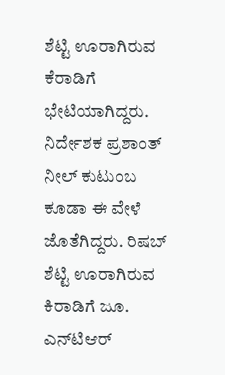ಶೆಟ್ಟಿ ಊರಾಗಿರುವ ಕೆರಾಡಿಗೆ ಭೇಟಿಯಾಗಿದ್ದರು. ನಿರ್ದೇಶಕ ಪ್ರಶಾಂತ್ ನೀಲ್ ಕುಟುಂಬ ಕೂಡಾ ಈ ವೇಳೆ ಜೊತೆಗಿದ್ದರು. ರಿಷಬ್ ಶೆಟ್ಟಿ ಊರಾಗಿರುವ ಕಿರಾಡಿಗೆ ಜೂ. ಎನ್‍ಟಿಆರ್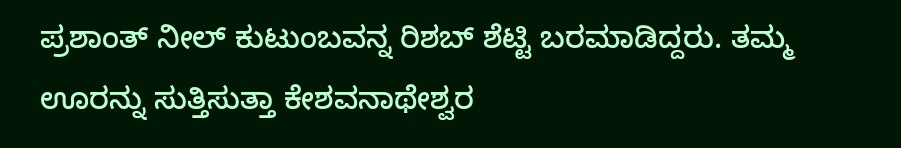ಪ್ರಶಾಂತ್ ನೀಲ್ ಕುಟುಂಬವನ್ನ ರಿಶಬ್ ಶೆಟ್ಟಿ ಬರಮಾಡಿದ್ದರು. ತಮ್ಮ ಊರನ್ನು ಸುತ್ತಿಸುತ್ತಾ ಕೇಶವನಾಥೇಶ್ವರ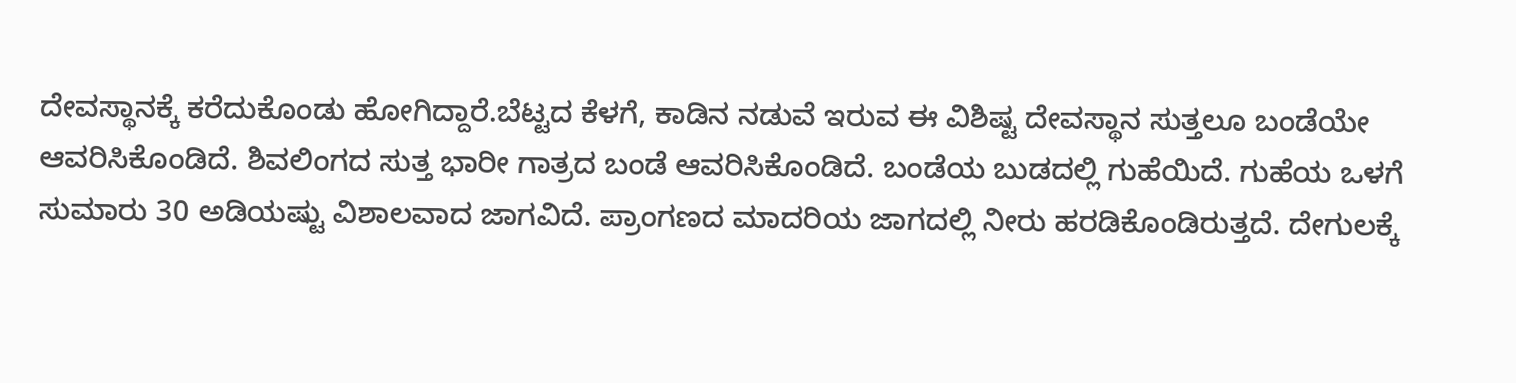ದೇವಸ್ಥಾನಕ್ಕೆ ಕರೆದುಕೊಂಡು ಹೋಗಿದ್ದಾರೆ.ಬೆಟ್ಟದ ಕೆಳಗೆ, ಕಾಡಿನ ನಡುವೆ ಇರುವ ಈ ವಿಶಿಷ್ಟ ದೇವಸ್ಥಾನ ಸುತ್ತಲೂ ಬಂಡೆಯೇ ಆವರಿಸಿಕೊಂಡಿದೆ. ಶಿವಲಿಂಗದ ಸುತ್ತ ಭಾರೀ ಗಾತ್ರದ ಬಂಡೆ ಆವರಿಸಿಕೊಂಡಿದೆ. ಬಂಡೆಯ ಬುಡದಲ್ಲಿ ಗುಹೆಯಿದೆ. ಗುಹೆಯ ಒಳಗೆ ಸುಮಾರು 30 ಅಡಿಯಷ್ಟು ವಿಶಾಲವಾದ ಜಾಗವಿದೆ. ಪ್ರಾಂಗಣದ ಮಾದರಿಯ ಜಾಗದಲ್ಲಿ ನೀರು ಹರಡಿಕೊಂಡಿರುತ್ತದೆ. ದೇಗುಲಕ್ಕೆ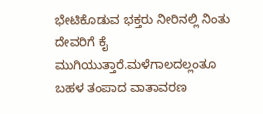ಭೇಟಿಕೊಡುವ ಭಕ್ತರು ನೀರಿನಲ್ಲಿ ನಿಂತು ದೇವರಿಗೆ ಕೈ ಮುಗಿಯುತ್ತಾರೆ.ಮಳೆಗಾಲದಲ್ಲಂತೂ ಬಹಳ ತಂಪಾದ ವಾತಾವರಣ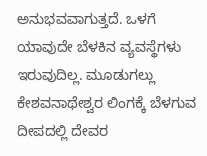ಅನುಭವವಾಗುತ್ತದೆ. ಒಳಗೆ ಯಾವುದೇ ಬೆಳಕಿನ ವ್ಯವಸ್ಥೆಗಳು ಇರುವುದಿಲ್ಲ. ಮೂಡುಗಲ್ಲು ಕೇಶವನಾಥೇಶ್ವರ ಲಿಂಗಕ್ಕೆ ಬೆಳಗುವ ದೀಪದಲ್ಲಿ ದೇವರ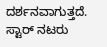ದರ್ಶನವಾಗುತ್ತದೆ. ಸ್ಟಾರ್ ನಟರು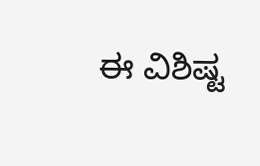ಈ ವಿಶಿಷ್ಟ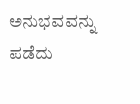ಅನುಭವವನ್ನು ಪಡೆದು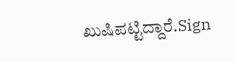ಖುಷಿಪಟ್ಟಿದ್ದಾರೆ.Sign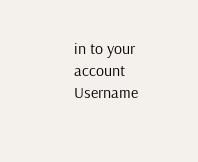in to your account
Username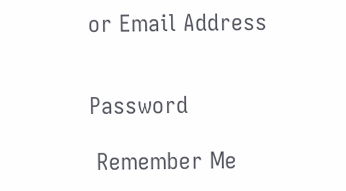or Email Address


Password

 Remember Me